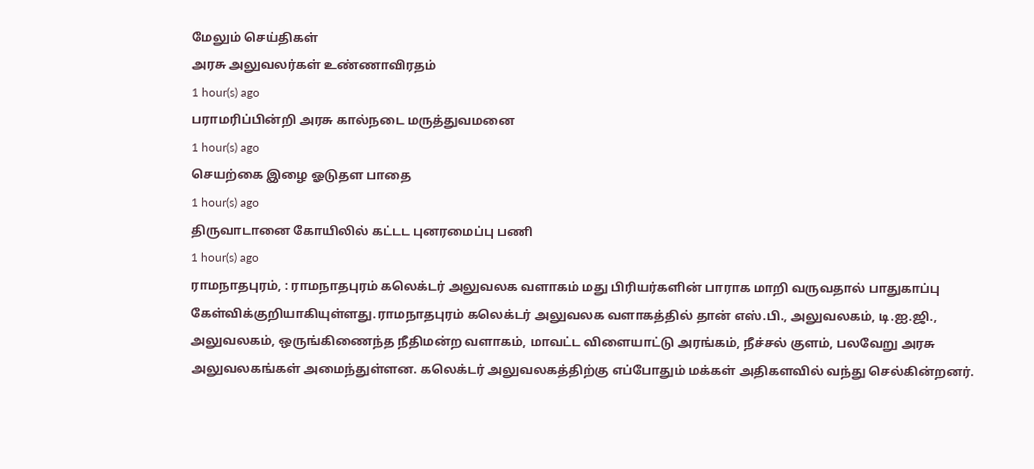மேலும் செய்திகள்
அரசு அலுவலர்கள் உண்ணாவிரதம்
1 hour(s) ago
பராமரிப்பின்றி அரசு கால்நடை மருத்துவமனை
1 hour(s) ago
செயற்கை இழை ஓடுதள பாதை
1 hour(s) ago
திருவாடானை கோயிலில் கட்டட புனரமைப்பு பணி
1 hour(s) ago
ராமநாதபுரம், : ராமநாதபுரம் கலெக்டர் அலுவலக வளாகம் மது பிரியர்களின் பாராக மாறி வருவதால் பாதுகாப்பு கேள்விக்குறியாகியுள்ளது.ராமநாதபுரம் கலெக்டர் அலுவலக வளாகத்தில் தான் எஸ்.பி., அலுவலகம், டி.ஐ.ஜி., அலுவலகம், ஒருங்கிணைந்த நீதிமன்ற வளாகம், மாவட்ட விளையாட்டு அரங்கம், நீச்சல் குளம், பலவேறு அரசு அலுவலகங்கள் அமைந்துள்ளன. கலெக்டர் அலுவலகத்திற்கு எப்போதும் மக்கள் அதிகளவில் வந்து செல்கின்றனர்.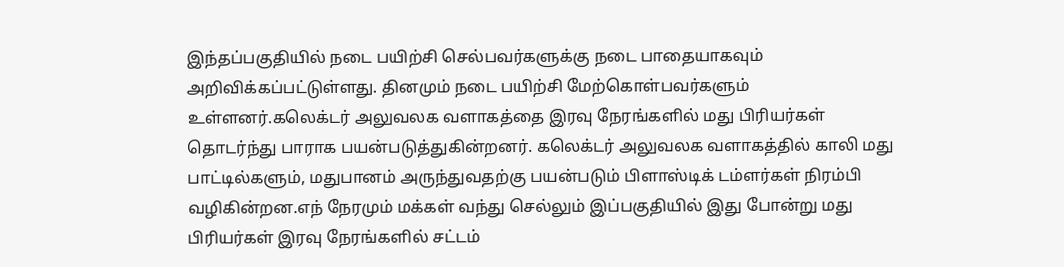இந்தப்பகுதியில் நடை பயிற்சி செல்பவர்களுக்கு நடை பாதையாகவும் அறிவிக்கப்பட்டுள்ளது. தினமும் நடை பயிற்சி மேற்கொள்பவர்களும் உள்ளனர்.கலெக்டர் அலுவலக வளாகத்தை இரவு நேரங்களில் மது பிரியர்கள் தொடர்ந்து பாராக பயன்படுத்துகின்றனர். கலெக்டர் அலுவலக வளாகத்தில் காலி மது பாட்டில்களும், மதுபானம் அருந்துவதற்கு பயன்படும் பிளாஸ்டிக் டம்ளர்கள் நிரம்பி வழிகின்றன.எந் நேரமும் மக்கள் வந்து செல்லும் இப்பகுதியில் இது போன்று மது பிரியர்கள் இரவு நேரங்களில் சட்டம்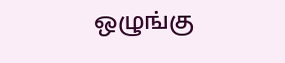ஒழுங்கு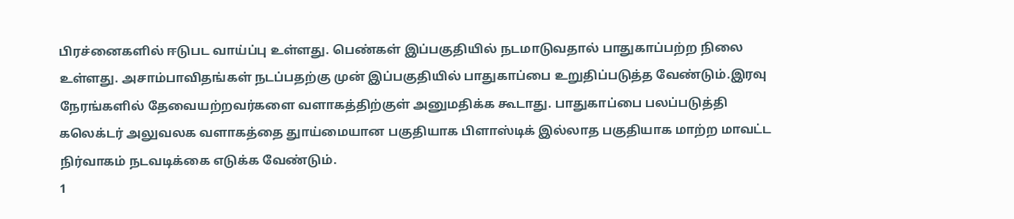பிரச்னைகளில் ஈடுபட வாய்ப்பு உள்ளது. பெண்கள் இப்பகுதியில் நடமாடுவதால் பாதுகாப்பற்ற நிலை உள்ளது. அசாம்பாவிதங்கள் நடப்பதற்கு முன் இப்பகுதியில் பாதுகாப்பை உறுதிப்படுத்த வேண்டும்.இரவு நேரங்களில் தேவையற்றவர்களை வளாகத்திற்குள் அனுமதிக்க கூடாது. பாதுகாப்பை பலப்படுத்தி கலெக்டர் அலுவலக வளாகத்தை துாய்மையான பகுதியாக பிளாஸ்டிக் இல்லாத பகுதியாக மாற்ற மாவட்ட நிர்வாகம் நடவடிக்கை எடுக்க வேண்டும்.
1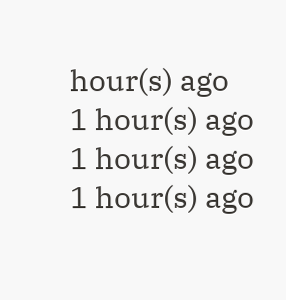hour(s) ago
1 hour(s) ago
1 hour(s) ago
1 hour(s) ago